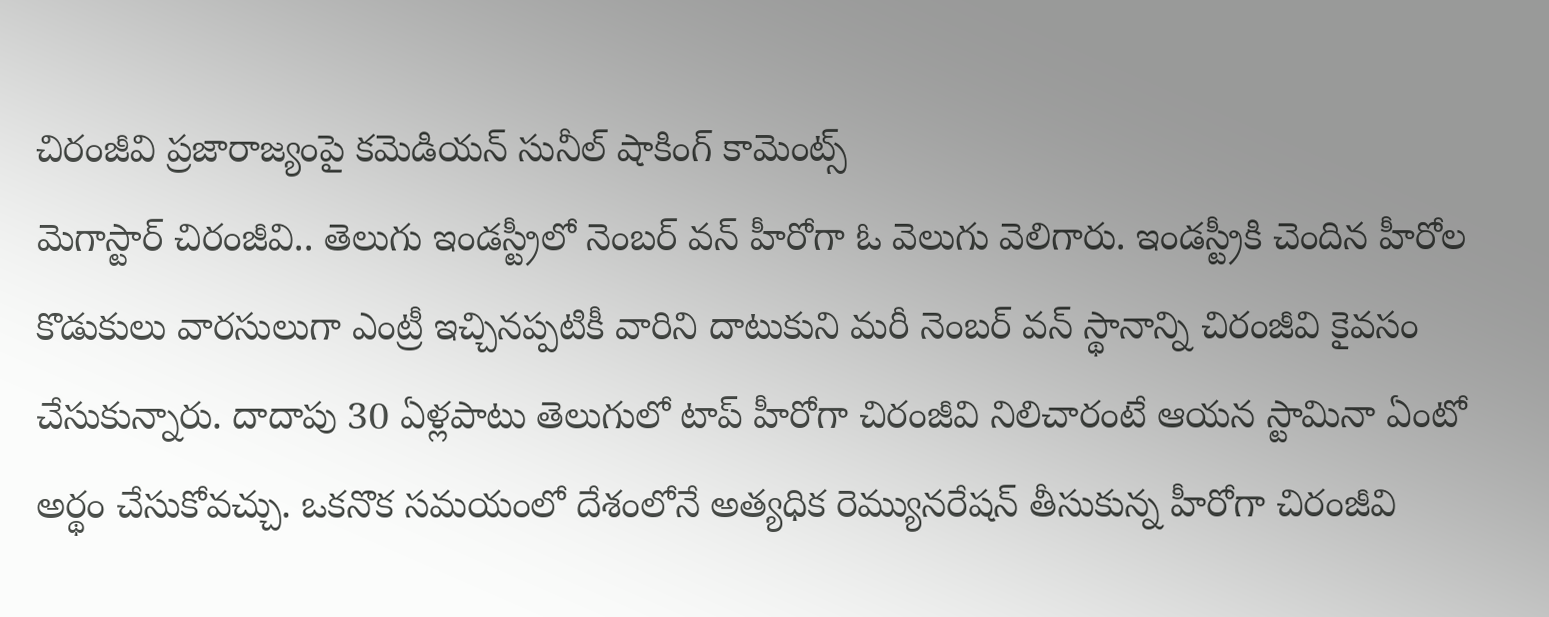చిరంజీవి ప్రజారాజ్యంపై కమెడియన్ సునీల్ షాకింగ్ కామెంట్స్
మెగాస్టార్ చిరంజీవి.. తెలుగు ఇండస్ట్రీలో నెంబర్ వన్ హీరోగా ఓ వెలుగు వెలిగారు. ఇండస్ట్రీకి చెందిన హీరోల కొడుకులు వారసులుగా ఎంట్రీ ఇచ్చినప్పటికీ వారిని దాటుకుని మరీ నెంబర్ వన్ స్థానాన్ని చిరంజీవి కైవసం చేసుకున్నారు. దాదాపు 30 ఏళ్లపాటు తెలుగులో టాప్ హీరోగా చిరంజీవి నిలిచారంటే ఆయన స్టామినా ఏంటో అర్థం చేసుకోవచ్చు. ఒకనొక సమయంలో దేశంలోనే అత్యధిక రెమ్యునరేషన్ తీసుకున్న హీరోగా చిరంజీవి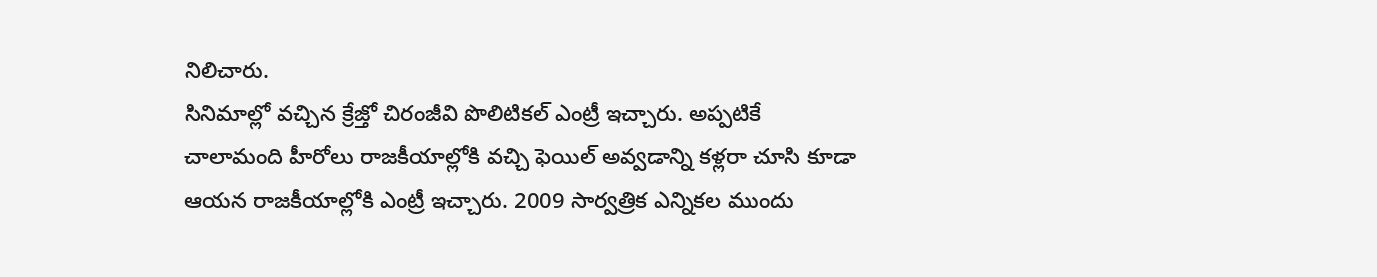నిలిచారు.
సినిమాల్లో వచ్చిన క్రేజ్తో చిరంజీవి పొలిటికల్ ఎంట్రీ ఇచ్చారు. అప్పటికే చాలామంది హీరోలు రాజకీయాల్లోకి వచ్చి ఫెయిల్ అవ్వడాన్ని కళ్లరా చూసి కూడా ఆయన రాజకీయాల్లోకి ఎంట్రీ ఇచ్చారు. 2009 సార్వత్రిక ఎన్నికల ముందు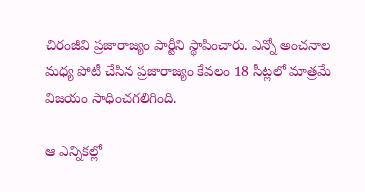చిరంజీవి ప్రజారాజ్యం పార్టీని స్థాపించారు. ఎన్నో అంచనాల మధ్య పోటీ చేసిన ప్రజారాజ్యం కేవలం 18 సీట్లలో మాత్రమే విజయం సాధించగలిగింది.

ఆ ఎన్నికల్లో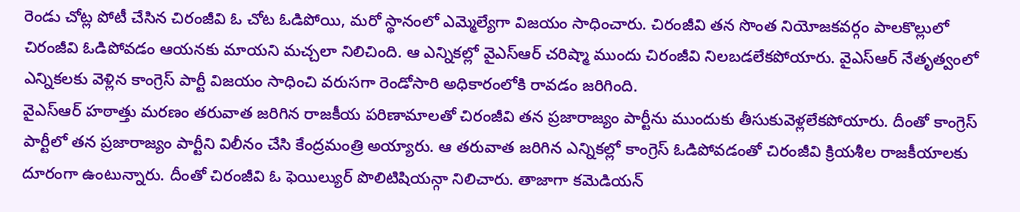రెండు చోట్ల పోటీ చేసిన చిరంజీవి ఓ చోట ఓడిపోయి, మరో స్థానంలో ఎమ్మెల్యేగా విజయం సాధించారు. చిరంజీవి తన సొంత నియోజకవర్గం పాలకొల్లులో చిరంజీవి ఓడిపోవడం ఆయనకు మాయని మచ్చలా నిలిచింది. ఆ ఎన్నికల్లో వైఎస్ఆర్ చరిష్మా ముందు చిరంజీవి నిలబడలేకపోయారు. వైఎస్ఆర్ నేతృత్వంలో ఎన్నికలకు వెళ్లిన కాంగ్రెస్ పార్టీ విజయం సాధించి వరుసగా రెండోసారి అధికారంలోకి రావడం జరిగింది.
వైఎస్ఆర్ హఠాత్తు మరణం తరువాత జరిగిన రాజకీయ పరిణామాలతో చిరంజీవి తన ప్రజారాజ్యం పార్టీను ముందుకు తీసుకువెళ్లలేకపోయారు. దీంతో కాంగ్రెస్ పార్టీలో తన ప్రజారాజ్యం పార్టీని విలీనం చేసి కేంద్రమంత్రి అయ్యారు. ఆ తరువాత జరిగిన ఎన్నికల్లో కాంగ్రెస్ ఓడిపోవడంతో చిరంజీవి క్రియశీల రాజకీయాలకు దూరంగా ఉంటున్నారు. దీంతో చిరంజీవి ఓ ఫెయిల్యుర్ పొలిటిషియన్గా నిలిచారు. తాజాగా కమెడియన్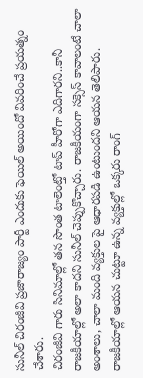సునీల్ చిరంజీవి ప్రజారాజ్యం పార్టీ ఎందుకు ఫెయిల్ అయిందో వివరించే ప్రయత్నం చేశారు.
చిరంజీవి గారు సినిమాల్లో తన సొంత టాలెంట్తో టాప్ హీరోగా ఎదిగారని..కానీ రాజకీయాల్లో అలా కాదని సునీల్ చెప్పుకొచ్చారు. రాజకీయంగా సక్సెస్ కావాలంటే చాలా అంశాలు, చాలా మంది వ్యక్తుల పై ఆధారపడి ఉంటుందని ఆయన తెలిపారు. రాజకీయాల్లో ఆయన చుట్టూ ఉన్న వ్యక్తుల్లో ఒక్కరు రాంగ్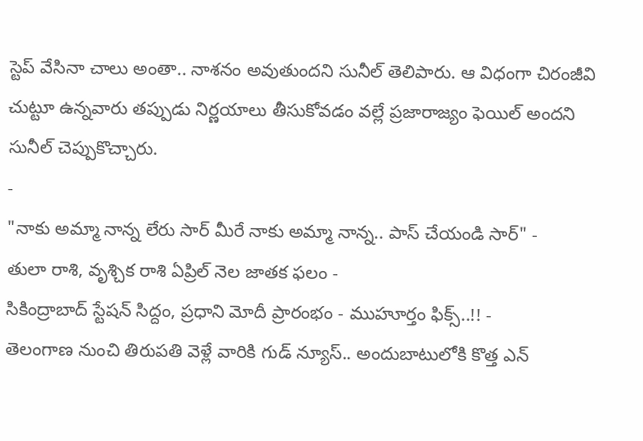స్టెప్ వేసినా చాలు అంతా.. నాశనం అవుతుందని సునీల్ తెలిపారు. ఆ విధంగా చిరంజీవి చుట్టూ ఉన్నవారు తప్పుడు నిర్ణయాలు తీసుకోవడం వల్లే ప్రజారాజ్యం ఫెయిల్ అందని సునీల్ చెప్పుకొచ్చారు.
-
"నాకు అమ్మా నాన్న లేరు సార్ మీరే నాకు అమ్మా నాన్న.. పాస్ చేయండి సార్" -
తులా రాశి, వృశ్చిక రాశి ఏప్రిల్ నెల జాతక ఫలం -
సికింద్రాబాద్ స్టేషన్ సిద్దం, ప్రధాని మోదీ ప్రారంభం - ముహూర్తం ఫిక్స్..!! -
తెలంగాణ నుంచి తిరుపతి వెళ్లే వారికి గుడ్ న్యూస్.. అందుబాటులోకి కొత్త ఎన్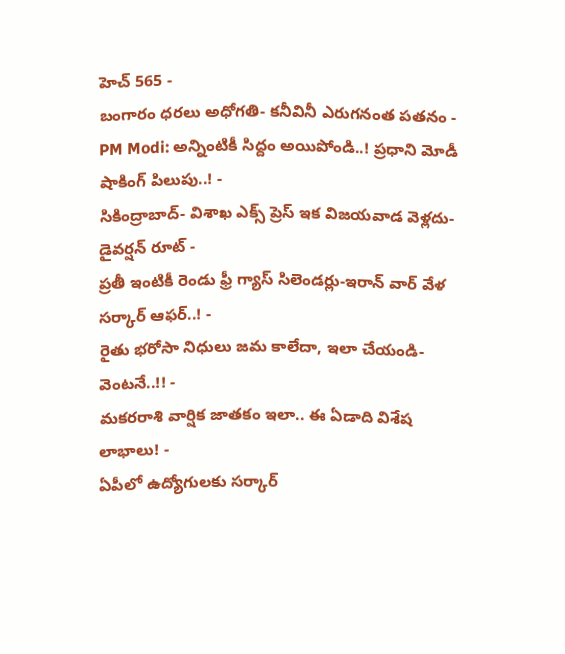హెచ్ 565 -
బంగారం ధరలు అధోగతి- కనీవినీ ఎరుగనంత పతనం -
PM Modi: అన్నింటికీ సిద్దం అయిపోండి..! ప్రధాని మోడీ షాకింగ్ పిలుపు..! -
సికింద్రాబాద్- విశాఖ ఎక్స్ ప్రెస్ ఇక విజయవాడ వెళ్లదు- డైవర్షన్ రూట్ -
ప్రతీ ఇంటికీ రెండు ఫ్రీ గ్యాస్ సిలెండర్లు-ఇరాన్ వార్ వేళ సర్కార్ ఆఫర్..! -
రైతు భరోసా నిధులు జమ కాలేదా, ఇలా చేయండి- వెంటనే..!! -
మకరరాశి వార్షిక జాతకం ఇలా.. ఈ ఏడాది విశేష లాభాలు! -
ఏపీలో ఉద్యోగులకు సర్కార్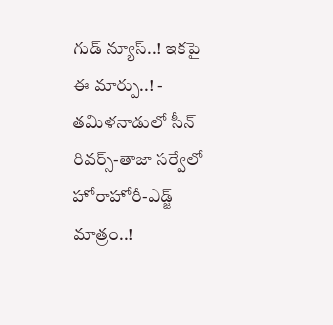గుడ్ న్యూస్..! ఇకపై ఈ మార్పు..! -
తమిళనాడులో సీన్ రివర్స్-తాజా సర్వేలో హోరాహోరీ-ఎడ్జ్ మాత్రం..!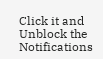Click it and Unblock the Notifications